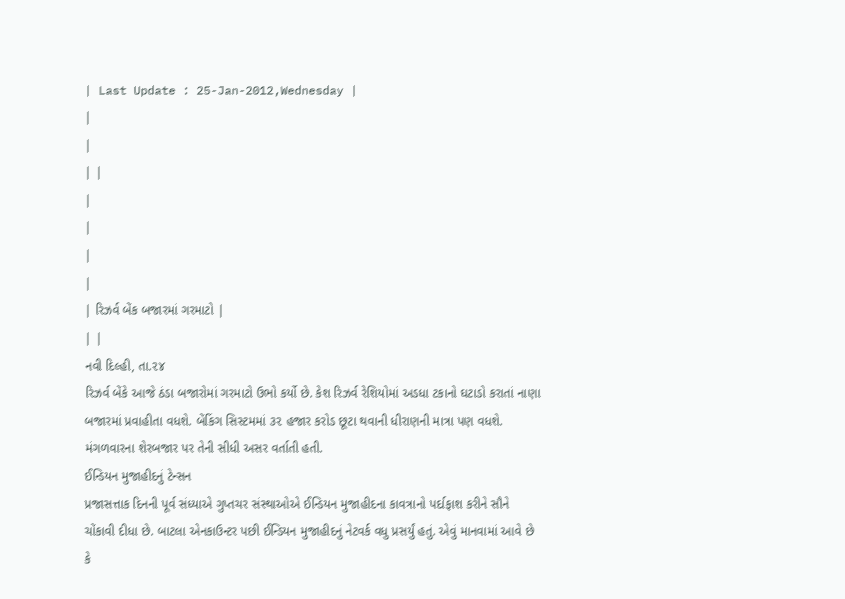| Last Update : 25-Jan-2012,Wednesday |
|
|
| |
|
|
|
|
| રિઝર્વ બેંક બજારમાં ગરમાટો |
| |
નવી દિલ્હી, તા.૨૪
રિઝર્વ બેંકે આજે ઠંડા બજારોમાં ગરમાટો ઉભો કર્યો છે. કેશ રિઝર્વ રેશિયોમાં અડધા ટકાનો ઘટાડો કરાતાં નાણા બજારમાં પ્રવાહીતા વધશે. બેંકિંગ સિસ્ટમમાં ૩૨ હજાર કરોડ છૂટા થવાની ધીરાણની માત્રા પણ વધશે. મંગળવારના શેરબજાર પર તેની સીધી અસર વર્તાતી હતી.
ઈન્ડિયન મુજાહીદનું ટેન્સન
પ્રજાસત્તાક દિનની પૂર્વ સંધ્યાએ ગુપ્તચર સંસ્થાઓએ ઈન્ડિયન મુજાહીદના કાવત્રાનો પર્દાફાશ કરીને સૌને ચોંકાવી દીધા છે. બાટલા એનકાઉન્ટર પછી ઈન્ડિયન મુજાહીદનું નેટવર્ક વધુ પ્રસર્યું હતું. એવું માનવામાં આવે છે કે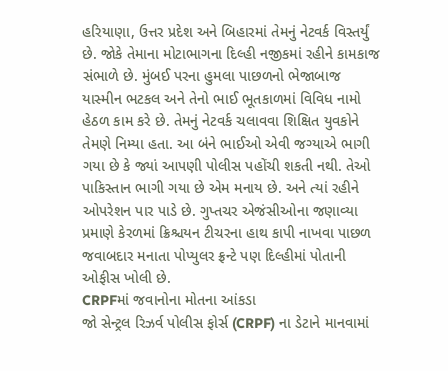હરિયાણા, ઉત્તર પ્રદેશ અને બિહારમાં તેમનું નેટવર્ક વિસ્તર્યું છે. જોકે તેમાના મોટાભાગના દિલ્હી નજીકમાં રહીને કામકાજ સંભાળે છે. મુંબઈ પરના હુમલા પાછળનો ભેજાબાજ યાસ્મીન ભટકલ અને તેનો ભાઈ ભૂતકાળમાં વિવિધ નામો હેઠળ કામ કરે છે. તેમનું નેટવર્ક ચલાવવા શિક્ષિત યુવકોને તેમણે નિમ્યા હતા. આ બંને ભાઈઓ એવી જગ્યાએ ભાગી ગયા છે કે જ્યાં આપણી પોલીસ પહોંચી શકતી નથી. તેઓ પાકિસ્તાન ભાગી ગયા છે એમ મનાય છે. અને ત્યાં રહીને ઓપરેશન પાર પાડે છે. ગુપ્તચર એજંસીઓના જણાવ્યા પ્રમાણે કેરળમાં ક્રિશ્ચયન ટીચરના હાથ કાપી નાખવા પાછળ જવાબદાર મનાતા પોપ્યુલર ફ્રન્ટે પણ દિલ્હીમાં પોતાની ઓફીસ ખોલી છે.
CRPFમાં જવાનોના મોતના આંકડા
જો સેન્ટ્રલ રિઝર્વ પોલીસ ફોર્સ (CRPF) ના ડેટાને માનવામાં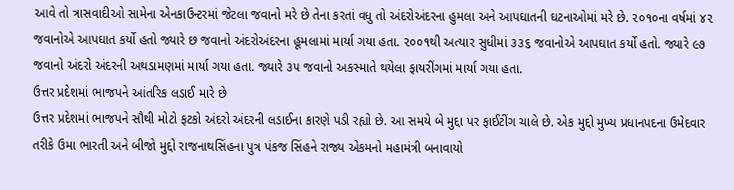આવે તો ત્રાસવાદીઓ સામેના એનકાઉન્ટરમાં જેટલા જવાનો મરે છે તેના કરતાં વધુ તો અંદરોઅંદરના હુમલા અને આપઘાતની ઘટનાઓમાં મરે છે. ૨૦૧૦ના વર્ષમાં ૪૨ જવાનોએ આપઘાત કર્યો હતો જ્યારે છ જવાનો અંદરોઅંદરના હૂમલામાં માર્યા ગયા હતા. ૨૦૦૧થી અત્યાર સુધીમાં ૩૩૬ જવાનોએ આપઘાત કર્યો હતો. જ્યારે ૯૭ જવાનો અંદરો અંદરની અથડામણમાં માર્યા ગયા હતા. જ્યારે ૩૫ જવાનો અકસ્માતે થયેલા ફાયરીંગમાં માર્યા ગયા હતા.
ઉત્તર પ્રદેશમાં ભાજપને આંતરિક લડાઈ મારે છે
ઉત્તર પ્રદેશમાં ભાજપને સૌથી મોટો ફટકો અંદરો અંદરની લડાઈના કારણે પડી રહ્યો છે. આ સમયે બે મુદ્દા પર ફાઈટીંગ ચાલે છે. એક મુદ્દો મુખ્ય પ્રધાનપદના ઉમેદવાર તરીકે ઉમા ભારતી અને બીજો મુદ્દો રાજનાથસિંહના પુત્ર પંકજ સિંહને રાજ્ય એકમનો મહામંત્રી બનાવાયો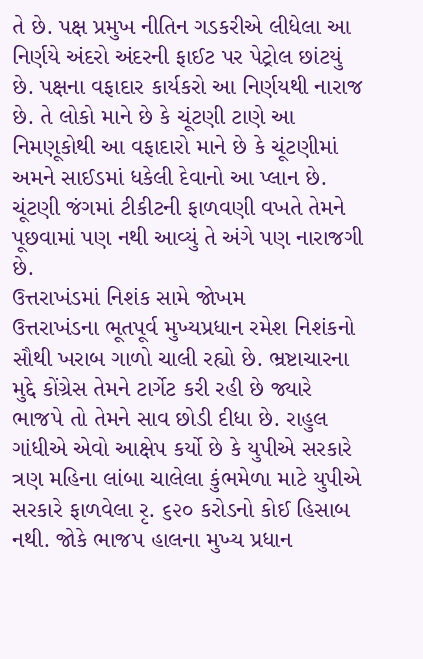તે છે. પક્ષ પ્રમુખ નીતિન ગડકરીએ લીધેલા આ નિર્ણયે અંદરો અંદરની ફાઈટ પર પેટ્રોલ છાંટયું છે. પક્ષના વફાદાર કાર્યકરો આ નિર્ણયથી નારાજ છે. તે લોકો માને છે કે ચૂંટણી ટાણે આ નિમણૂકોથી આ વફાદારો માને છે કે ચૂંટણીમાં અમને સાઈડમાં ધકેલી દેવાનો આ પ્લાન છે. ચૂંટણી જંગમાં ટીકીટની ફાળવણી વખતે તેમને પૂછવામાં પણ નથી આવ્યું તે અંગે પણ નારાજગી છે.
ઉત્તરાખંડમાં નિશંક સામે જોખમ
ઉત્તરાખંડના ભૂતપૂર્વ મુખ્યપ્રધાન રમેશ નિશંકનો સૌથી ખરાબ ગાળો ચાલી રહ્યો છે. ભ્રષ્ટાચારના મુદ્દે કોંગ્રેસ તેમને ટાર્ગેટ કરી રહી છે જ્યારે ભાજપે તો તેમને સાવ છોડી દીધા છે. રાહુલ ગાંધીએ એવો આક્ષેપ કર્યો છે કે યુપીએ સરકારે ત્રણ મહિના લાંબા ચાલેલા કુંભમેળા માટે યુપીએ સરકારે ફાળવેલા રૃ. ૬૨૦ કરોડનો કોઈ હિસાબ નથી. જોકે ભાજપ હાલના મુખ્ય પ્રધાન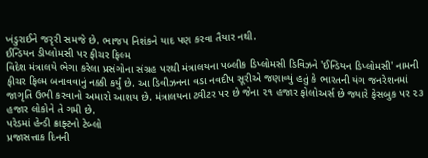ખંડુરાઈને જરૃરી સમજે છે. ભાજપ નિશંકને યાદ પણ કરવા તૈયાર નથી.
ઈન્ડિયન ડીપ્લોમસી પર ફીચર ફિલ્મ
વિદેશ મંત્રાલયે ભેગા કરેલા પ્રસંગોના સંગ્રહ પરથી મંત્રાલયના પબ્લીક ડિપ્લોમસી ડિવિઝને 'ઈન્ડિયન ડિપ્લોમસી' નામની ફીચર ફિલ્મ બનાવવાનું નક્કી કર્યું છે. આ ડિવીઝનના વડા નવદીપ સૂરીએ જણાવ્યું હતું કે ભારતની યંગ જનરેશનમાં જાગૃતિ ઉભી કરવાનો અમારો આશય છે. મંત્રાલયના ટ્વીટર પર છે જેના ૨૧ હજાર ફોલોઅર્સ છે જ્યારે ફેસબુક પર ૨૩ હજાર લોકોને તે ગમી છે.
પરેડમાં હેન્ડી ક્રાફ્ટનો ટેબ્લો
પ્રજાસત્તાક દિનની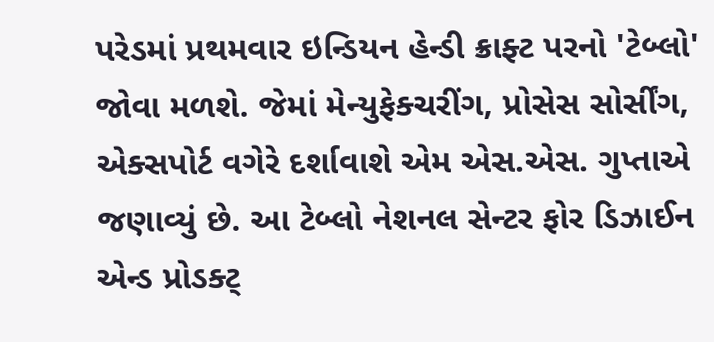પરેડમાં પ્રથમવાર ઇન્ડિયન હેન્ડી ક્રાફ્ટ પરનો 'ટેબ્લો' જોવા મળશે. જેમાં મેન્યુફેક્ચરીંગ, પ્રોસેસ સોર્સીંગ, એક્સપોર્ટ વગેરે દર્શાવાશે એમ એસ.એસ. ગુપ્તાએ જણાવ્યું છે. આ ટેબ્લો નેશનલ સેન્ટર ફોર ડિઝાઈન એન્ડ પ્રોડક્ટ્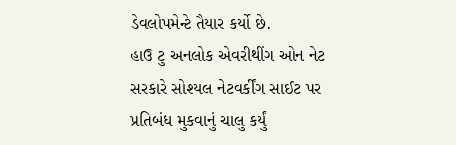ડેવલોપમેન્ટે તૈયાર કર્યો છે.
હાઉ ટુ અનલોક એવરીથીંગ ઓન નેટ
સરકારે સોશ્યલ નેટવર્કીંગ સાઈટ પર પ્રતિબંધ મુકવાનું ચાલુ કર્યું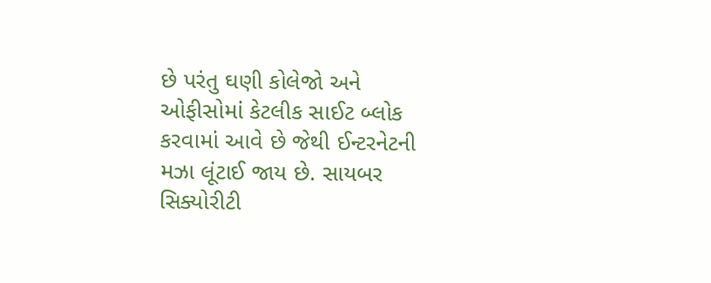છે પરંતુ ઘણી કોલેજો અને ઓફીસોમાં કેટલીક સાઈટ બ્લોક કરવામાં આવે છે જેથી ઈન્ટરનેટની મઝા લૂંટાઈ જાય છે. સાયબર સિક્યોરીટી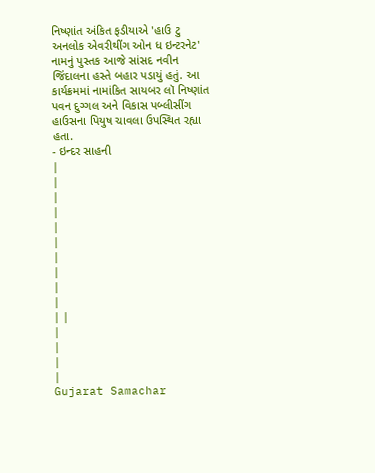નિષ્ણાંત અંકિત ફડીયાએ 'હાઉ ટુ અનલોક એવરીથીંગ ઓન ધ ઇન્ટરનેટ' નામનું પુસ્તક આજે સાંસદ નવીન જિંદાલના હસ્તે બહાર પડાયું હતું. આ કાર્યક્રમમાં નામાંકિત સાયબર લૉ નિષ્ણાંત પવન દુગ્ગલ અને વિકાસ પબ્લીસીંગ હાઉસના પિયુષ ચાવલા ઉપસ્થિત રહ્યા હતા.
- ઇન્દર સાહની
|
|
|
|
|
|
|
|
|
|
| |
|
|
|
|
Gujarat Samachar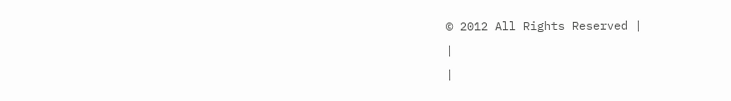© 2012 All Rights Reserved |
|
|